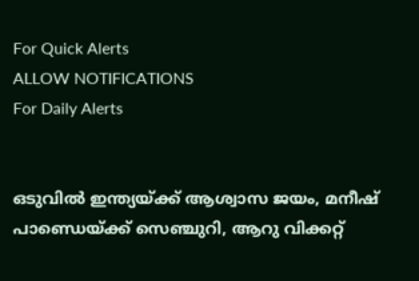For Quick Alerts
ALLOW NOTIFICATIONS
For Daily Alerts


ഒടുവില്‍ ഇന്ത്യയ്ക്ക് ആശ്വാസ ജയം, മനീഷ് പാണ്ഡെയ്ക്ക് സെഞ്ചുറി, ആറു വിക്കറ്റ്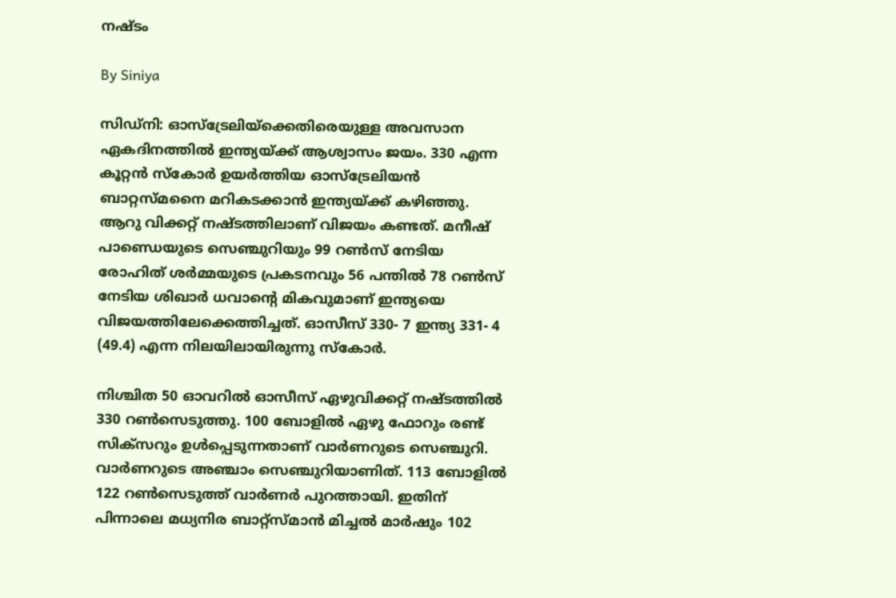നഷ്ടം

By Siniya

സിഡ്‌നി: ഓസ്‌ട്രേലിയ്‌ക്കെതിരെയുള്ള അവസാന ഏകദിനത്തില്‍ ഇന്ത്യയ്ക്ക് ആശ്വാസം ജയം. 330 എന്ന കൂറ്റന്‍ സ്‌കോര്‍ ഉയര്‍ത്തിയ ഓസ്‌ട്രേലിയന്‍ ബാറ്റസ്മനൈ മറികടക്കാന്‍ ഇന്ത്യയ്ക്ക് കഴിഞ്ഞു. ആറു വിക്കറ്റ് നഷ്ടത്തിലാണ് വിജയം കണ്ടത്. മനീഷ് പാണ്ഡെയുടെ സെഞ്ചുറിയും 99 റണ്‍സ് നേടിയ രോഹിത് ശര്‍മ്മയുടെ പ്രകടനവും 56 പന്തില്‍ 78 റണ്‍സ് നേടിയ ശിഖാര്‍ ധവാന്റെ മികവുമാണ് ഇന്ത്യയെ വിജയത്തിലേക്കെത്തിച്ചത്. ഓസീസ് 330- 7 ഇന്ത്യ 331- 4 (49.4) എന്ന നിലയിലായിരുന്നു സ്‌കോര്‍.

നിശ്ചിത 50 ഓവറില്‍ ഓസീസ് ഏഴുവിക്കറ്റ് നഷ്ടത്തില്‍ 330 റണ്‍സെടുത്തു. 100 ബോളില്‍ ഏഴു ഫോറും രണ്ട് സിക്‌സറും ഉള്‍പ്പെടുന്നതാണ് വാര്‍ണറുടെ സെഞ്ചുറി. വാര്‍ണറുടെ അഞ്ചാം സെഞ്ചുറിയാണിത്. 113 ബോളില്‍ 122 റണ്‍സെടുത്ത് വാര്‍ണര്‍ പുറത്തായി. ഇതിന് പിന്നാലെ മധ്യനിര ബാറ്റ്‌സ്മാന്‍ മിച്ചല്‍ മാര്‍ഷും 102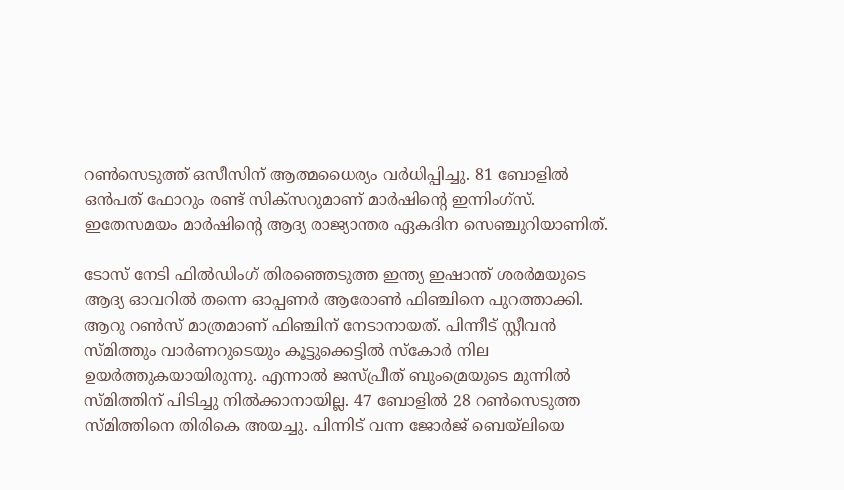റണ്‍സെടുത്ത് ഒസീസിന് ആത്മധൈര്യം വര്‍ധിപ്പിച്ചു. 81 ബോളില്‍ ഒന്‍പത് ഫോറും രണ്ട് സിക്‌സറുമാണ് മാര്‍ഷിന്റെ ഇന്നിംഗ്‌സ്. ഇതേസമയം മാര്‍ഷിന്റെ ആദ്യ രാജ്യാന്തര ഏകദിന സെഞ്ചുറിയാണിത്.

ടോസ് നേടി ഫില്‍ഡിംഗ് തിരഞ്ഞെടുത്ത ഇന്ത്യ ഇഷാന്ത് ശരര്‍മയുടെ ആദ്യ ഓവറില്‍ തന്നെ ഓപ്പണര്‍ ആരോണ്‍ ഫിഞ്ചിനെ പുറത്താക്കി. ആറു റണ്‍സ് മാത്രമാണ് ഫിഞ്ചിന് നേടാനായത്. പിന്നീട് സ്റ്റീവന്‍ സ്മിത്തും വാര്‍ണറുടെയും കൂട്ടുക്കെട്ടില്‍ സ്‌കോര്‍ നില ഉയര്‍ത്തുകയായിരുന്നു. എന്നാല്‍ ജസ്പ്രീത് ബുംമ്രെയുടെ മുന്നില്‍ സ്മിത്തിന് പിടിച്ചു നില്‍ക്കാനായില്ല. 47 ബോളില്‍ 28 റണ്‍സെടുത്ത സ്മിത്തിനെ തിരികെ അയച്ചു. പിന്നിട് വന്ന ജോര്‍ജ് ബെയ്‌ലിയെ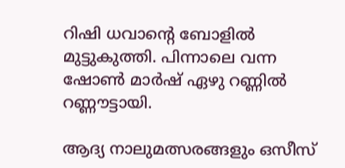റിഷി ധവാന്റെ ബോളില്‍ മുട്ടുകുത്തി. പിന്നാലെ വന്ന ഷോണ്‍ മാര്‍ഷ് ഏഴു റണ്ണില്‍ റണ്ണൗട്ടായി.

ആദ്യ നാലുമത്സരങ്ങളും ഒസീസ്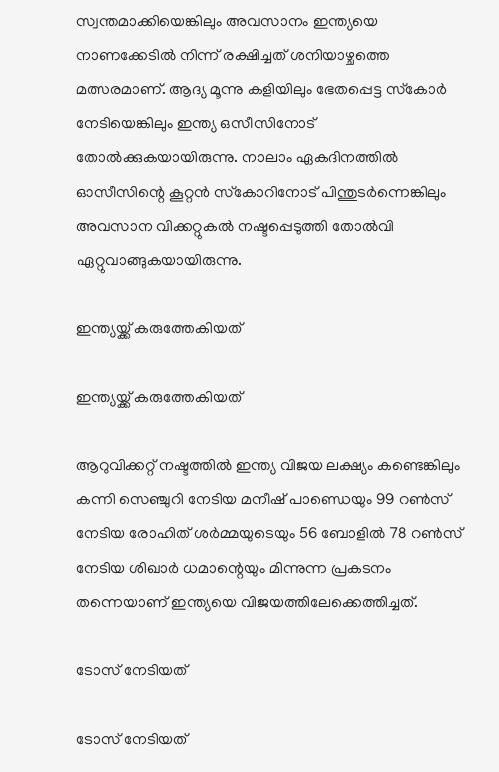സ്വന്തമാക്കിയെങ്കിലും അവസാനം ഇന്ത്യയെ നാണക്കേടില്‍ നിന്ന് രക്ഷിച്ചത് ശനിയാഴ്ചത്തെ മത്സരമാണ്. ആദ്യ മൂന്നു കളിയിലും ഭേതപ്പെട്ട സ്‌കോര്‍ നേടിയെങ്കിലും ഇന്ത്യ ഒസീസിനോട് തോല്‍ക്കുകയായിരുന്നു. നാലാം ഏകദിനത്തില്‍ ഓസീസിന്റെ കൂറ്റന്‍ സ്‌കോറിനോട് പിന്തുടര്‍ന്നെങ്കിലും അവസാന വിക്കറ്റുകല്‍ നഷ്ടപ്പെടുത്തി തോല്‍വി ഏറ്റുവാങ്ങുകയായിരുന്നു.

ഇന്ത്യയ്ക്ക് കരുത്തേകിയത്

ഇന്ത്യയ്ക്ക് കരുത്തേകിയത്

ആറുവിക്കറ്റ് നഷ്ടത്തില്‍ ഇന്ത്യ വിജയ ലക്ഷ്യം കണ്ടെങ്കിലും കന്നി സെഞ്ചുറി നേടിയ മനീഷ് പാണ്ഡെയും 99 റണ്‍സ് നേടിയ രോഹിത് ശര്‍മ്മയുടെയും 56 ബോളില്‍ 78 റണ്‍സ് നേടിയ ശിഖാര്‍ ധമാന്റെയും മിന്നുന്ന പ്രകടനം തന്നെയാണ് ഇന്ത്യയെ വിജയത്തിലേക്കെത്തിച്ചത്.

ടോസ് നേടിയത്

ടോസ് നേടിയത്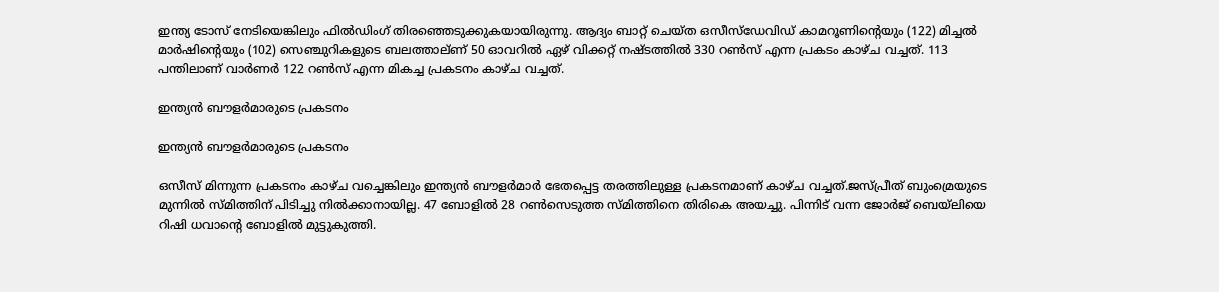ഇന്ത്യ ടോസ് നേടിയെങ്കിലും ഫില്‍ഡിംഗ് തിരഞ്ഞെടുക്കുകയായിരുന്നു. ആദ്യം ബാറ്റ് ചെയ്ത ഒസീസ്‌ഡേവിഡ് കാമറൂണിന്റെയും (122) മിച്ചല്‍ മാര്‍ഷിന്റെയും (102) സെഞ്ചുറികളുടെ ബലത്താല്ണ് 50 ഓവറില്‍ ഏഴ് വിക്കറ്റ് നഷ്ടത്തില്‍ 330 റണ്‍സ് എന്ന പ്രകടം കാഴ്ച വച്ചത്. 113 പന്തിലാണ് വാര്‍ണര്‍ 122 റണ്‍സ് എന്ന മികച്ച പ്രകടനം കാഴ്ച വച്ചത്.

ഇന്ത്യന്‍ ബൗളര്‍മാരുടെ പ്രകടനം

ഇന്ത്യന്‍ ബൗളര്‍മാരുടെ പ്രകടനം

ഒസീസ് മിന്നുന്ന പ്രകടനം കാഴ്ച വച്ചെങ്കിലും ഇന്ത്യന്‍ ബൗളര്‍മാര്‍ ഭേതപ്പെട്ട തരത്തിലുള്ള പ്രകടനമാണ് കാഴ്ച വച്ചത്.ജസ്പ്രീത് ബുംമ്രെയുടെ മുന്നില്‍ സ്മിത്തിന് പിടിച്ചു നില്‍ക്കാനായില്ല. 47 ബോളില്‍ 28 റണ്‍സെടുത്ത സ്മിത്തിനെ തിരികെ അയച്ചു. പിന്നിട് വന്ന ജോര്‍ജ് ബെയ്‌ലിയെ റിഷി ധവാന്റെ ബോളില്‍ മുട്ടുകുത്തി.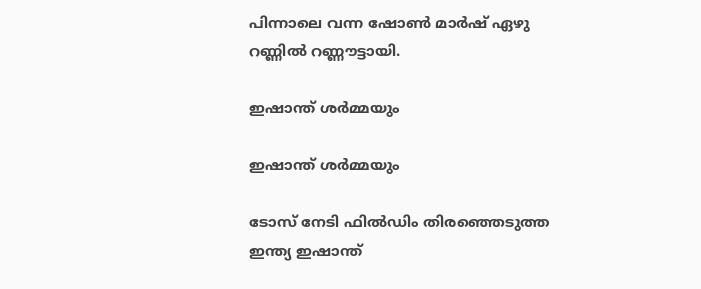പിന്നാലെ വന്ന ഷോണ്‍ മാര്‍ഷ് ഏഴു റണ്ണില്‍ റണ്ണൗട്ടായി.

ഇഷാന്ത് ശര്‍മ്മയും

ഇഷാന്ത് ശര്‍മ്മയും

ടോസ് നേടി ഫില്‍ഡിം തിരഞ്ഞെടുത്ത ഇന്ത്യ ഇഷാന്ത്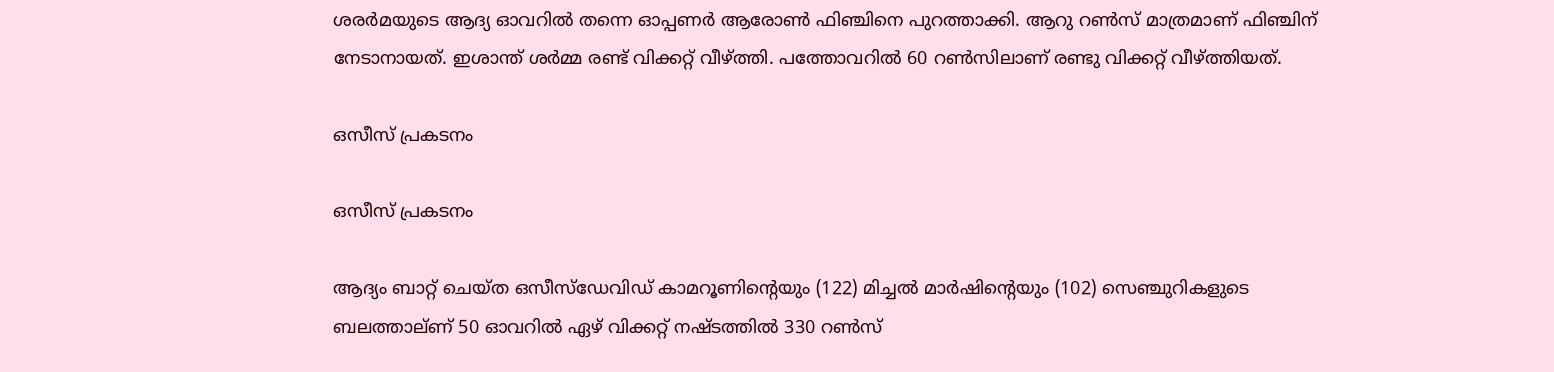ശരര്‍മയുടെ ആദ്യ ഓവറില്‍ തന്നെ ഓപ്പണര്‍ ആരോണ്‍ ഫിഞ്ചിനെ പുറത്താക്കി. ആറു റണ്‍സ് മാത്രമാണ് ഫിഞ്ചിന് നേടാനായത്. ഇശാന്ത് ശര്‍മ്മ രണ്ട് വിക്കറ്റ് വീഴ്ത്തി. പത്തോവറില്‍ 60 റണ്‍സിലാണ് രണ്ടു വിക്കറ്റ് വീഴ്ത്തിയത്.

ഒസീസ് പ്രകടനം

ഒസീസ് പ്രകടനം

ആദ്യം ബാറ്റ് ചെയ്ത ഒസീസ്‌ഡേവിഡ് കാമറൂണിന്റെയും (122) മിച്ചല്‍ മാര്‍ഷിന്റെയും (102) സെഞ്ചുറികളുടെ ബലത്താല്ണ് 50 ഓവറില്‍ ഏഴ് വിക്കറ്റ് നഷ്ടത്തില്‍ 330 റണ്‍സ്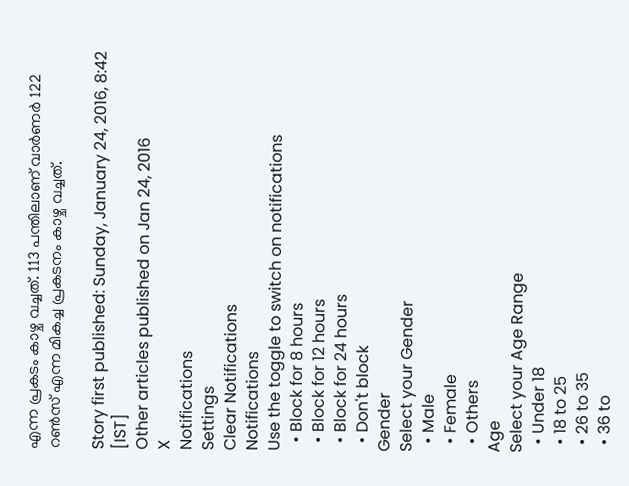എന്ന പ്രകടം കാഴ്ച വച്ചത്. 113 പന്തിലാണ് വാര്‍ണര്‍ 122 റണ്‍സ് എന്ന മികച്ച പ്രകടനം കാഴ്ച വച്ചത്.

Story first published: Sunday, January 24, 2016, 8:42 [IST]
Other articles published on Jan 24, 2016
X
Notifications
Settings
Clear Notifications
Notifications
Use the toggle to switch on notifications
  • Block for 8 hours
  • Block for 12 hours
  • Block for 24 hours
  • Don't block
Gender
Select your Gender
  • Male
  • Female
  • Others
Age
Select your Age Range
  • Under 18
  • 18 to 25
  • 26 to 35
  • 36 to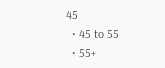45
  • 45 to 55
  • 55+